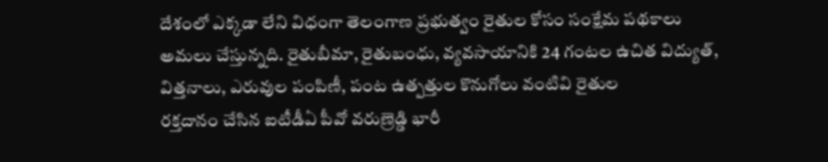దేశంలో ఎక్కడా లేని విధంగా తెలంగాణ ప్రభుత్వం రైతుల కోసం సంక్షేమ పథకాలు అమలు చేస్తున్నది. రైతుబీమా, రైతుబంధు, వ్యవసాయానికి 24 గంటల ఉచిత విద్యుత్, విత్తనాలు, ఎరువుల పంపిణీ, పంట ఉత్పత్తుల కొనుగోలు వంటివి రైతుల
రక్తదానం చేసిన ఐటీడీఏ పీవో వరుణ్రెడ్డి భారీ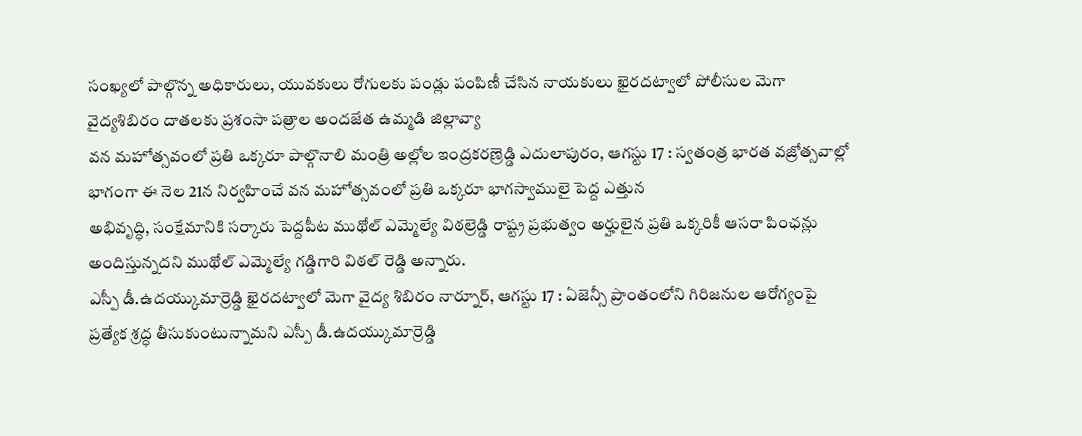సంఖ్యలో పాల్గొన్న అధికారులు, యువకులు రోగులకు పండ్లు పంపిణీ చేసిన నాయకులు ఖైరదట్వాలో పోలీసుల మెగా వైద్యశిబిరం దాతలకు ప్రశంసా పత్రాల అందజేత ఉమ్మడి జిల్లావ్యా
వన మహోత్సవంలో ప్రతి ఒక్కరూ పాల్గొనాలి మంత్రి అల్లోల ఇంద్రకరణ్రెడ్డి ఎదులాపురం, ఆగస్టు 17 : స్వతంత్ర భారత వజ్రోత్సవాల్లో భాగంగా ఈ నెల 21న నిర్వహించే వన మహోత్సవంలో ప్రతి ఒక్కరూ భాగస్వాములై పెద్ద ఎత్తున
అభివృద్ధి, సంక్షేమానికి సర్కారు పెద్దపీట ముథోల్ ఎమ్మెల్యే విఠల్రెడ్డి రాష్ట్ర ప్రభుత్వం అర్హులైన ప్రతి ఒక్కరికీ ఆసరా పింఛన్లు అందిస్తున్నదని ముథోల్ ఎమ్మెల్యే గడ్డిగారి విఠల్ రెడ్డి అన్నారు.
ఎస్పీ డీ.ఉదయ్కుమార్రెడ్డి ఖైరదట్వాలో మెగా వైద్య శిబిరం నార్నూర్, ఆగస్టు 17 : ఏజెన్సీ ప్రాంతంలోని గిరిజనుల ఆరోగ్యంపై ప్రత్యేక శ్రద్ధ తీసుకుంటున్నామని ఎస్పీ డీ.ఉదయ్కుమార్రెడ్డి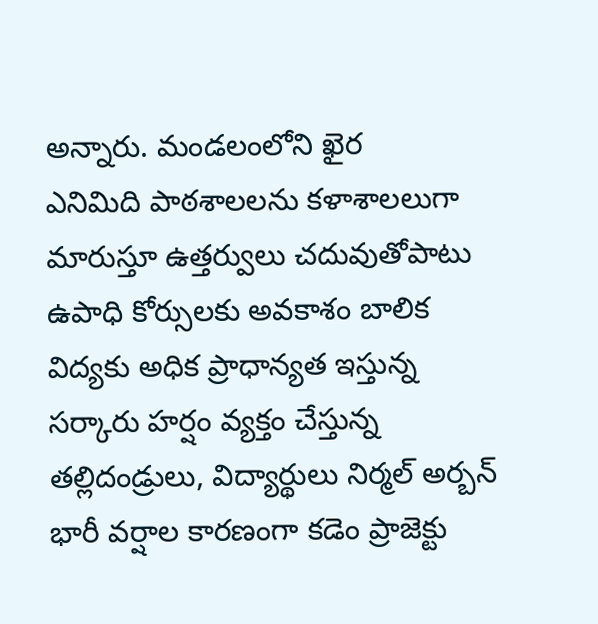అన్నారు. మండలంలోని ఖైర
ఎనిమిది పాఠశాలలను కళాశాలలుగా మారుస్తూ ఉత్తర్వులు చదువుతోపాటు ఉపాధి కోర్సులకు అవకాశం బాలిక విద్యకు అధిక ప్రాధాన్యత ఇస్తున్న సర్కారు హర్షం వ్యక్తం చేస్తున్న తల్లిదండ్రులు, విద్యార్థులు నిర్మల్ అర్బన్
భారీ వర్షాల కారణంగా కడెం ప్రాజెక్టు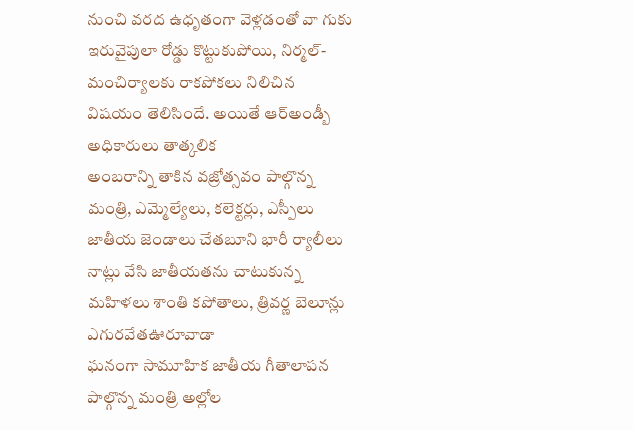నుంచి వరద ఉధృతంగా వెళ్లడంతో వా గుకు ఇరువైపులా రోడ్డు కొట్టుకుపోయి, నిర్మల్-మంచిర్యాలకు రాకపోకలు నిలిచిన విషయం తెలిసిందే. అయితే ఆర్అండ్బీ అధికారులు తాత్కలిక
అంబరాన్ని తాకిన వజ్రోత్సవం పాల్గొన్న మంత్రి, ఎమ్మెల్యేలు, కలెక్టర్లు, ఎస్పీలు జాతీయ జెండాలు చేతబూని భారీ ర్యాలీలు నాట్లు వేసి జాతీయతను చాటుకున్న మహిళలు శాంతి కపోతాలు, త్రివర్ణ బెలూన్లు ఎగురవేతఊరూవాడా
ఘనంగా సామూహిక జాతీయ గీతాలాపన పాల్గొన్న మంత్రి అల్లోల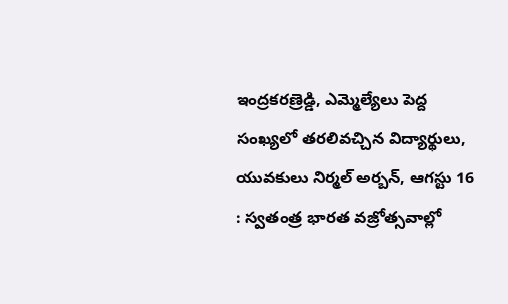ఇంద్రకరణ్రెడ్డి, ఎమ్మెల్యేలు పెద్ద సంఖ్యలో తరలివచ్చిన విద్యార్థులు, యువకులు నిర్మల్ అర్బన్, ఆగస్టు 16 : స్వతంత్ర భారత వజ్రోత్సవాల్లో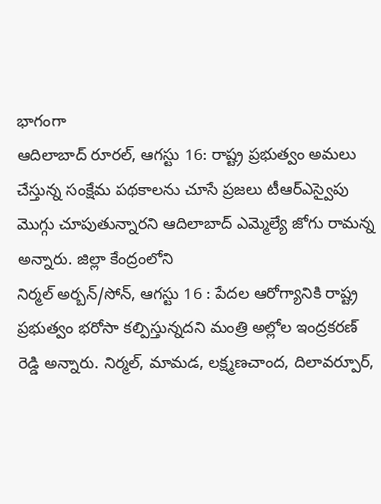భాగంగా
ఆదిలాబాద్ రూరల్, ఆగస్టు 16: రాష్ట్ర ప్రభుత్వం అమలు చేస్తున్న సంక్షేమ పథకాలను చూసే ప్రజలు టీఆర్ఎస్వైపు మొగ్గు చూపుతున్నారని ఆదిలాబాద్ ఎమ్మెల్యే జోగు రామన్న అన్నారు. జిల్లా కేంద్రంలోని
నిర్మల్ అర్బన్/సోన్, ఆగస్టు 16 : పేదల ఆరోగ్యానికి రాష్ట్ర ప్రభుత్వం భరోసా కల్పిస్తున్నదని మంత్రి అల్లోల ఇంద్రకరణ్ రెడ్డి అన్నారు. నిర్మల్, మామడ, లక్ష్మణచాంద, దిలావర్పూర్,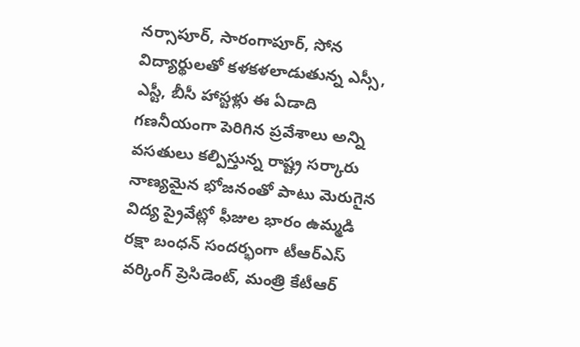నర్సాపూర్, సారంగాపూర్, సోన
విద్యార్థులతో కళకళలాడుతున్న ఎస్సీ, ఎస్టీ, బీసీ హాస్టళ్లు ఈ ఏడాది గణనీయంగా పెరిగిన ప్రవేశాలు అన్ని వసతులు కల్పిస్తున్న రాష్ట్ర సర్కారు నాణ్యమైన భోజనంతో పాటు మెరుగైన విద్య ప్రైవేట్లో ఫీజుల భారం ఉమ్మడి
రక్షా బంధన్ సందర్భంగా టీఆర్ఎస్ వర్కింగ్ ప్రెసిడెంట్, మంత్రి కేటీఆర్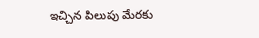ఇచ్చిన పిలుపు మేరకు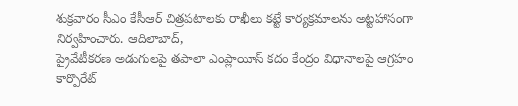శుక్రవారం సీఎం కేసీఆర్ చిత్రపటాలకు రాఖీలు కట్టే కార్యక్రమాలను అట్టహాసంగా నిర్వహించారు. ఆదిలాబాద్,
ప్రైవేటీకరణ అడుగులపై తపాలా ఎంప్లాయీస్ కదం కేంద్రం విధానాలపై ఆగ్రహం కార్పొరేట్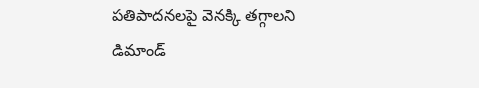పతిపాదనలపై వెనక్కి తగ్గాలని డిమాండ్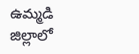ఉమ్మడి జిల్లాలో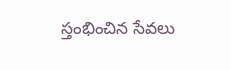స్తంభించిన సేవలు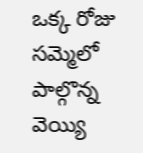ఒక్క రోజు సమ్మెలో పాల్గొన్న వెయ్యి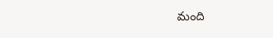మంది